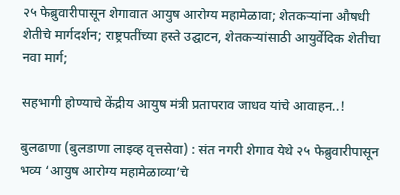२५ फेब्रुवारीपासून शेगावात आयुष आरोग्य महामेळावा; शेतकऱ्यांना औषधी शेतीचे मार्गदर्शन; राष्ट्रपतींच्या हस्ते उद्घाटन, शेतकऱ्यांसाठी आयुर्वेदिक शेतीचा नवा मार्ग;

सहभागी होण्याचे केंद्रीय आयुष मंत्री प्रतापराव जाधव यांचे आवाहन..!

बुलढाणा (बुलडाणा लाइव्ह वृत्तसेवा) : संत नगरी शेगाव येथे २५ फेब्रुवारीपासून भव्य ‘आयुष आरोग्य महामेळाव्या’चे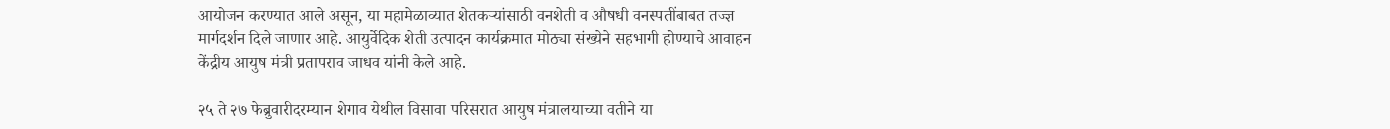आयोजन करण्यात आले असून, या महामेळाव्यात शेतकऱ्यांसाठी वनशेती व औषधी वनस्पतींबाबत तज्ज्ञ मार्गदर्शन दिले जाणार आहे. आयुर्वेदिक शेती उत्पादन कार्यक्रमात मोठ्या संख्येने सहभागी होण्याचे आवाहन केंद्रीय आयुष मंत्री प्रतापराव जाधव यांनी केले आहे.

२५ ते २७ फेब्रुवारीदरम्यान शेगाव येथील विसावा परिसरात आयुष मंत्रालयाच्या वतीने या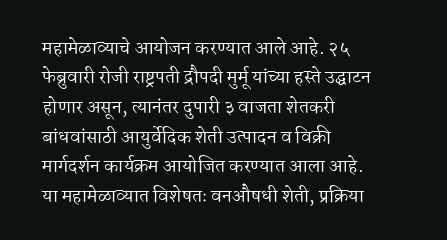महामेळाव्याचे आयोजन करण्यात आले आहे. २५ फेब्रुवारी रोजी राष्ट्रपती द्रौपदी मुर्मू यांच्या हस्ते उद्घाटन होणार असून, त्यानंतर दुपारी ३ वाजता शेतकरी बांधवांसाठी आयुर्वेदिक शेती उत्पादन व विक्री मार्गदर्शन कार्यक्रम आयोजित करण्यात आला आहे.
या महामेळाव्यात विशेषतः वनऔषधी शेती, प्रक्रिया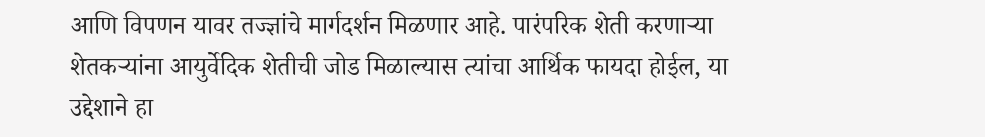आणि विपणन यावर तज्ज्ञांचे मार्गदर्शन मिळणार आहे. पारंपरिक शेती करणाऱ्या शेतकऱ्यांना आयुर्वेदिक शेतीची जोड मिळाल्यास त्यांचा आर्थिक फायदा होईल, या उद्देशाने हा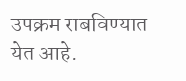उपक्रम राबविण्यात येत आहे.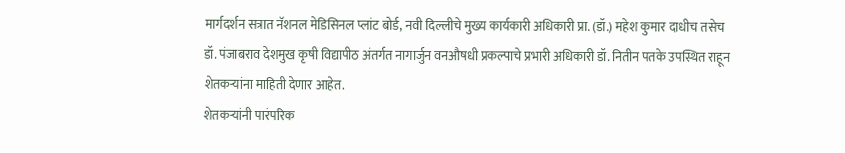मार्गदर्शन सत्रात नॅशनल मेडिसिनल प्लांट बोर्ड, नवी दिल्लीचे मुख्य कार्यकारी अधिकारी प्रा. (डॉ.) महेश कुमार दाधीच तसेच डॉ. पंजाबराव देशमुख कृषी विद्यापीठ अंतर्गत नागार्जुन वनऔषधी प्रकल्पाचे प्रभारी अधिकारी डॉ. नितीन पतके उपस्थित राहून शेतकऱ्यांना माहिती देणार आहेत.
शेतकऱ्यांनी पारंपरिक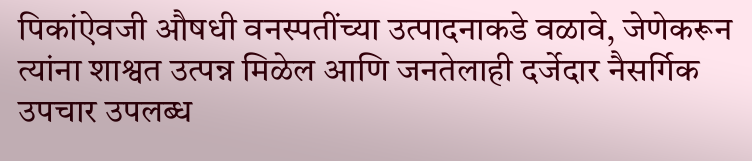पिकांऐवजी औषधी वनस्पतींच्या उत्पादनाकडे वळावे, जेणेकरून त्यांना शाश्वत उत्पन्न मिळेल आणि जनतेलाही दर्जेदार नैसर्गिक उपचार उपलब्ध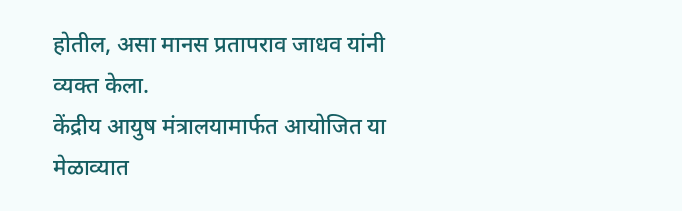होतील, असा मानस प्रतापराव जाधव यांनी व्यक्त केला.
केंद्रीय आयुष मंत्रालयामार्फत आयोजित या मेळाव्यात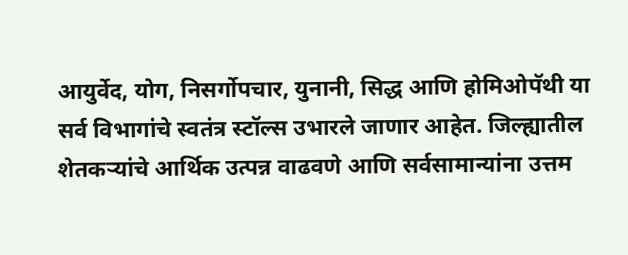आयुर्वेद, योग, निसर्गोपचार, युनानी, सिद्ध आणि होमिओपॅथी या सर्व विभागांचे स्वतंत्र स्टॉल्स उभारले जाणार आहेत. जिल्ह्यातील शेतकऱ्यांचे आर्थिक उत्पन्न वाढवणे आणि सर्वसामान्यांना उत्तम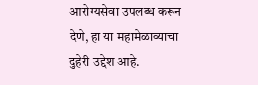आरोग्यसेवा उपलब्ध करून देणे, हा या महामेळाव्याचा दुहेरी उद्देश आहे.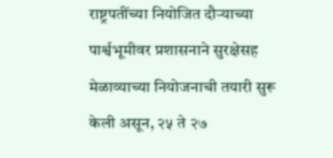राष्ट्रपतींच्या नियोजित दौऱ्याच्या पार्श्वभूमीवर प्रशासनाने सुरक्षेसह मेळाव्याच्या नियोजनाची तयारी सुरू केली असून, २५ ते २७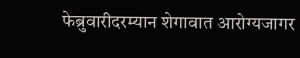फेब्रुवारीदरम्यान शेगावात आरोग्यजागर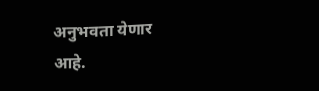अनुभवता येणार आहे.